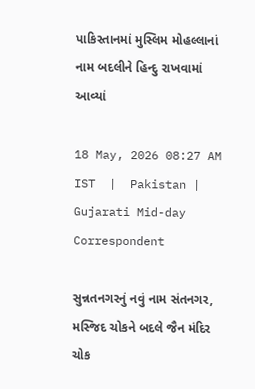પાકિસ્તાનમાં મુસ્લિમ મોહલ્લાનાં નામ બદલીને હિન્દુ રાખવામાં આવ્યાં

18 May, 2026 08:27 AM IST  |  Pakistan | Gujarati Mid-day Correspondent

સુન્નતનગરનું નવું નામ સંતનગર, મસ્જિદ ચોકને બદલે જૈન મંદિર ચોક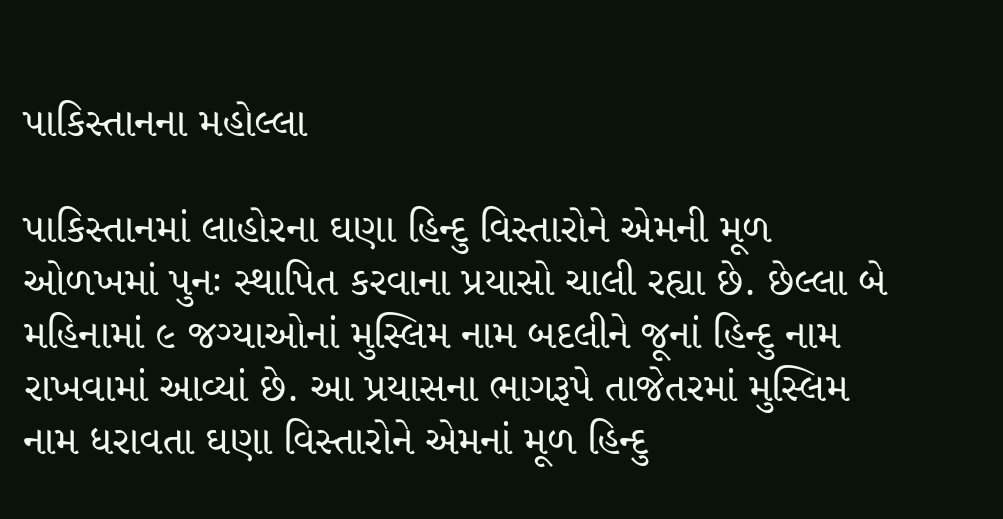પાકિસ્તાનના મહોલ્લા

પાકિસ્તાનમાં લાહોરના ઘણા હિન્દુ વિસ્તારોને એમની મૂળ ઓળખમાં પુનઃ સ્થાપિત કરવાના પ્રયાસો ચાલી રહ્યા છે. છેલ્લા બે મહિનામાં ૯ જગ્યાઓનાં મુસ્લિમ નામ બદલીને જૂનાં હિન્દુ નામ રાખવામાં આવ્યાં છે. આ પ્રયાસના ભાગરૂપે તાજેતરમાં મુસ્લિમ નામ ધરાવતા ઘણા વિસ્તારોને એમનાં મૂળ હિન્દુ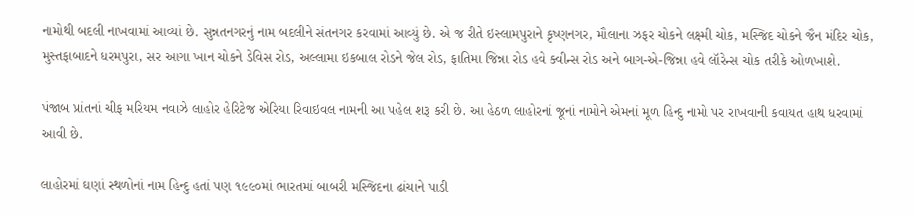નામોથી બદલી નાખવામાં આવ્યાં છે. સુન્નતનગરનું નામ બદલીને સંતનગર કરવામાં આવ્યું છે. એ જ રીતે ઇસ્લામપુરાને કૃષ્ણનગર, મૌલાના ઝફર ચોકને લક્ષ્મી ચોક, મસ્જિદ ચોકને જૈન મંદિર ચોક, મુસ્તફાબાદને ધરમપુરા, સર આગા ખાન ચોકને ડેવિસ રોડ, અલ્લામા ઇકબાલ રોડને જેલ રોડ, ફાતિમા જિન્ના રોડ હવે ક્વીન્સ રોડ અને બાગ-એ-જિન્ના હવે લૉરેન્સ ચોક તરીકે ઓળખાશે.

પંજાબ પ્રાંતનાં ચીફ મરિયમ નવાઝે લાહોર હેરિટેજ એરિયા રિવાઇવલ નામની આ પહેલ શરૂ કરી છે. આ હેઠળ લાહોરનાં જૂનાં નામોને એમનાં મૂળ હિન્દુ નામો પર રાખવાની કવાયત હાથ ધરવામાં આવી છે.

લાહોરમાં ઘણાં સ્થળોનાં નામ હિન્દુ હતાં પણ ૧૯૯૦માં ભારતમાં બાબરી મસ્જિદના ઢાંચાને પાડી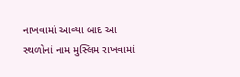નાખવામાં આવ્યા બાદ આ સ્થળોનાં નામ મુસ્લિમ રાખવામાં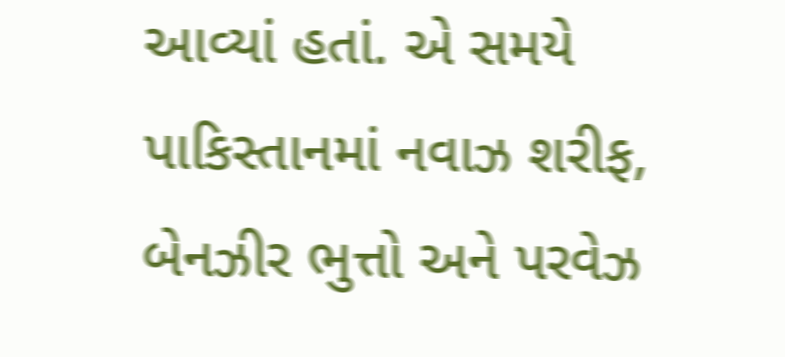આવ્યાં હતાં. એ સમયે પાકિસ્તાનમાં નવાઝ શરીફ, બેનઝીર ભુત્તો અને પરવેઝ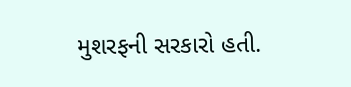મુશરફની સરકારો હતી.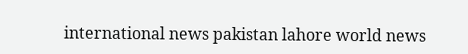international news pakistan lahore world news